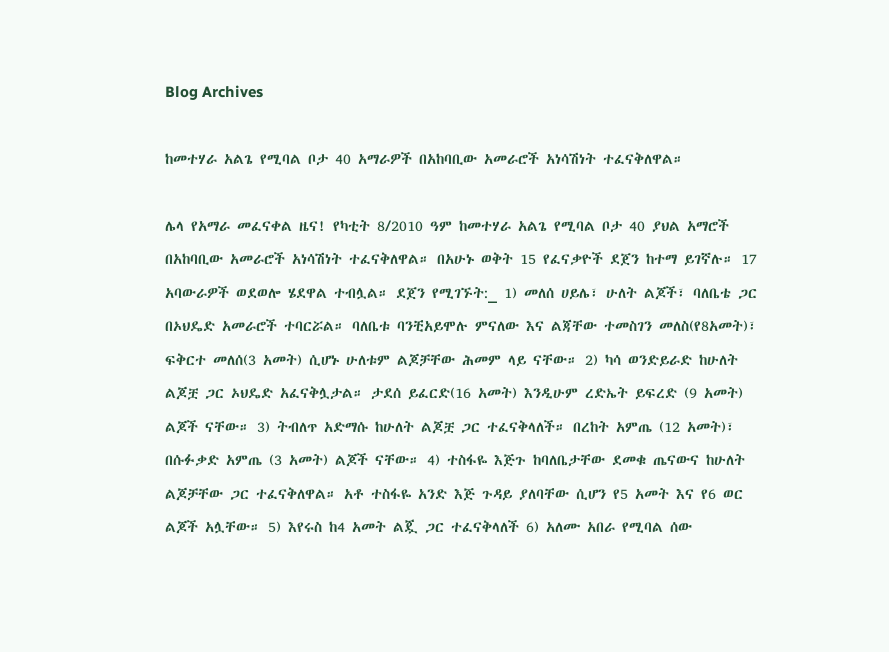Blog Archives

ከመተሃራ አልጌ የሚባል ቦታ 40 አማራዎች በአከባቢው አመራሮች አነሳሽነት ተፈናቅለዋል።

ሌላ የአማራ መፈናቀል ዜና! የካቲት 8/2010 ዓም ከመተሃራ አልጌ የሚባል ቦታ 40 ያህል አማሮች በአከባቢው አመራሮች አነሳሽነት ተፈናቅለዋል። በአሁኑ ወቅት 15 የፈናቃዮች ደጀን ከተማ ይገኛሉ። 17 አባውራዎች ወደወሎ ሄደዋል ተብሏል። ደጀን የሚገኙት:_ 1) መለሰ ሀይሌ፣ ሁለት ልጆች፣ ባለቤቴ ጋር በኦህዴድ አመራሮች ተባርሯል። ባለቤቱ ባንቺአይሞሉ ምናለው እና ልጃቸው ተመስገን መለስ(የ8አመት)፣ ፍቅርተ መለሰ(3 አመት) ሲሆኑ ሁለቱም ልጆቻቸው ሕመም ላይ ናቸው። 2) ካሳ ወንድይራድ ከሁለት ልጆቿ ጋር ኦህዴድ አፈናቅሏታል። ታደሰ ይፈርድ(16 አመት) እንዲሁም ረድኤት ይፍረድ (9 አመት) ልጆች ናቸው። 3) ትብለጥ አድማሱ ከሁለት ልጆቿ ጋር ተፈናቅላለች። በረከት አምጤ (12 አመት)፣ በሱፉቃድ አምጤ (3 አመት) ልጆች ናቸው። 4) ተስፋዬ እጅጉ ከባለቤታቸው ደመቁ ጤናውና ከሁለት ልጆቻቸው ጋር ተፈናቅለዋል። አቶ ተስፋዬ አንድ እጅ ጉዳይ ያለባቸው ሲሆን የ5 አመት እና የ6 ወር ልጆች አሏቸው። 5) እየሩስ ከ4 አመት ልጇ ጋር ተፈናቅላለች 6) አለሙ አበራ የሚባል ሰው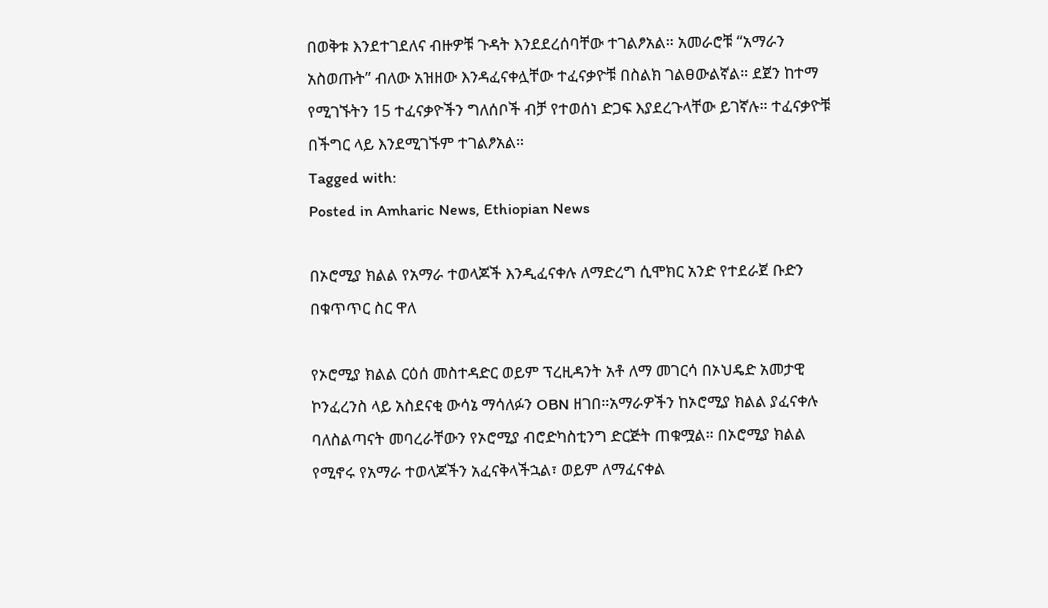በወቅቱ እንደተገደለና ብዙዎቹ ጉዳት እንደደረሰባቸው ተገልፆአል። አመራሮቹ “አማራን አስወጡት” ብለው አዝዘው እንዳፈናቀሏቸው ተፈናቃዮቹ በስልክ ገልፀውልኛል። ደጀን ከተማ የሚገኙትን 15 ተፈናቃዮችን ግለሰቦች ብቻ የተወሰነ ድጋፍ እያደረጉላቸው ይገኛሉ። ተፈናቃዮቹ በችግር ላይ እንደሚገኙም ተገልፆአል።
Tagged with:
Posted in Amharic News, Ethiopian News

በኦሮሚያ ክልል የአማራ ተወላጆች እንዲፈናቀሉ ለማድረግ ሲሞክር አንድ የተደራጀ ቡድን በቁጥጥር ስር ዋለ

የኦሮሚያ ክልል ርዕሰ መስተዳድር ወይም ፕረዚዳንት አቶ ለማ መገርሳ በኦህዴድ አመታዊ ኮንፈረንስ ላይ አስደናቂ ውሳኔ ማሳለፉን OBN ዘገበ።አማራዎችን ከኦሮሚያ ክልል ያፈናቀሉ ባለስልጣናት መባረራቸውን የኦሮሚያ ብሮድካስቲንግ ድርጅት ጠቁሟል። በኦሮሚያ ክልል የሚኖሩ የአማራ ተወላጆችን አፈናቅላችኋል፣ ወይም ለማፈናቀል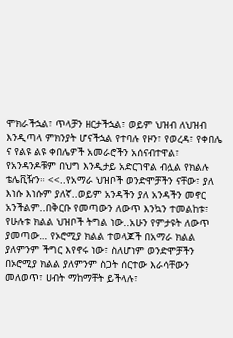ሞክራችኋል፣ ጥላቻን ዘርታችኋል፣ ወይም ህዝብ ለህዝብ እንዲጣላ ምክንያት ሆናችኋል የተባሉ የዞን፣ የወረዳ፣ የቀበሌ ና የልዩ ልዩ ቀበሌዎች አመራሮችን አሰናብተዋል፣ የአንዳንዶቹም በህግ እንዲታይ አድርገዋል ብሏል የክልሉ ቴሌቪዥን። <<..የአማራ ህዝቦች ወንድሞቻችን ናቸው፣ ያለ እነሱ እነሱም ያለኛ..ወይም አንዳችን ያለ አንዳችን መኖር አንችልም..በቅርቡ የመጣውን ለውጥ እንኳን ተመልከቱ፣ የሁሉቱ ክልል ህዝቦች ትግል ነው..አሁን የምታዩት ለውጥ ያመጣው… የኦሮሚያ ክልል ተወላጆች በአማራ ክልል ያለምንም ችግር እየኖሩ ነው፣ ስለሆነም ወንድሞቻችን በኦሮሚያ ክልል ያለምንም ስጋት ሰርተው እራሳቸውን መለወጥ፣ ሀብት ማከማቸት ይችላሉ፣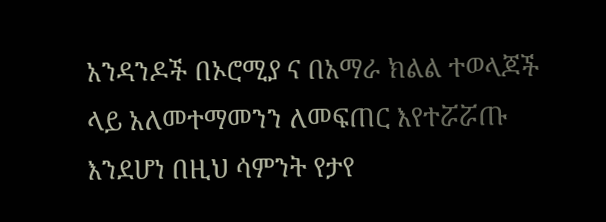አንዳንዶች በኦሮሚያ ና በአማራ ክልል ተወላጆች ላይ አለመተማመንን ለመፍጠር እየተሯሯጡ እንደሆነ በዚህ ሳምንት የታየ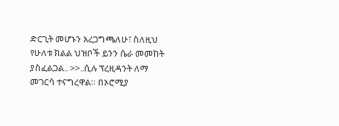ድርጊት መሆኑን አረጋግጫለሁ፣ ስለዚህ የሁለቱ ክልል ህዝቦች ይንን ሴራ መመከት ያስፈልጋል.. >>..ሲሉ ፕረዚዳንት ለማ መገርሳ ተናግረዋል። በኦሮሚያ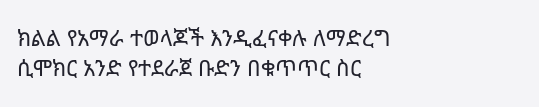ክልል የአማራ ተወላጆች እንዲፈናቀሉ ለማድረግ ሲሞክር አንድ የተደራጀ ቡድን በቁጥጥር ስር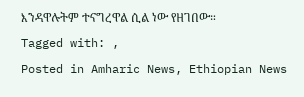እንዳዋሉትም ተናግረዋል ሲል ነው የዘገበው።
Tagged with: ,
Posted in Amharic News, Ethiopian News